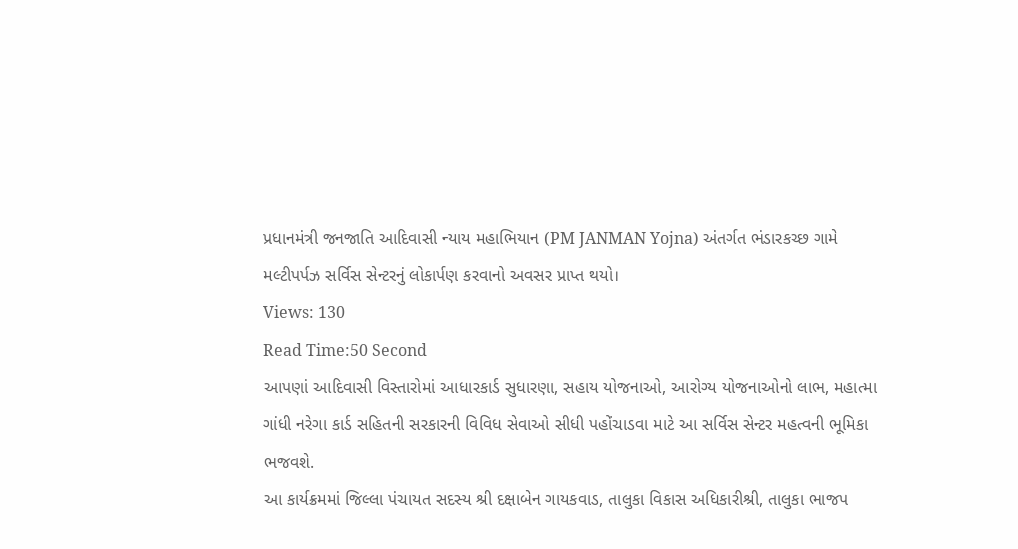પ્રધાનમંત્રી જનજાતિ આદિવાસી ન્યાય મહાભિયાન (PM JANMAN Yojna) અંતર્ગત ભંડારકચ્છ ગામે મલ્ટીપર્પઝ સર્વિસ સેન્ટરનું લોકાર્પણ કરવાનો અવસર પ્રાપ્ત થયો।
Views: 130
Read Time:50 Second
આપણાં આદિવાસી વિસ્તારોમાં આધારકાર્ડ સુધારણા, સહાય યોજનાઓ, આરોગ્ય યોજનાઓનો લાભ, મહાત્મા ગાંધી નરેગા કાર્ડ સહિતની સરકારની વિવિધ સેવાઓ સીધી પહોંચાડવા માટે આ સર્વિસ સેન્ટર મહત્વની ભૂમિકા ભજવશે.
આ કાર્યક્રમમાં જિલ્લા પંચાયત સદસ્ય શ્રી દક્ષાબેન ગાયકવાડ, તાલુકા વિકાસ અધિકારીશ્રી, તાલુકા ભાજપ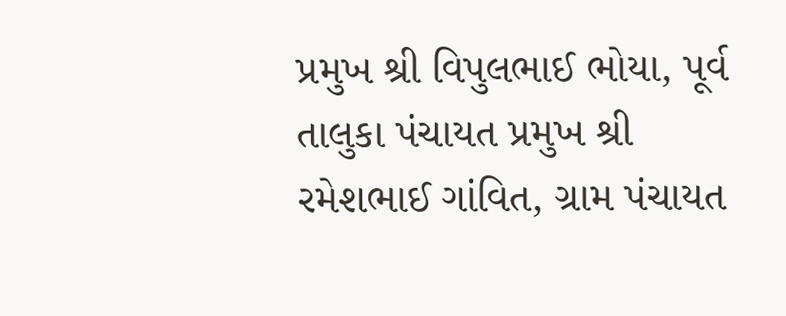પ્રમુખ શ્રી વિપુલભાઈ ભોયા, પૂર્વ તાલુકા પંચાયત પ્રમુખ શ્રી રમેશભાઈ ગાંવિત, ગ્રામ પંચાયત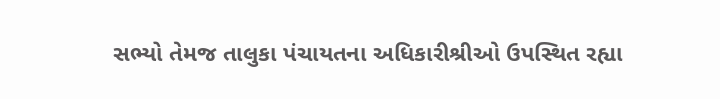સભ્યો તેમજ તાલુકા પંચાયતના અધિકારીશ્રીઓ ઉપસ્થિત રહ્યા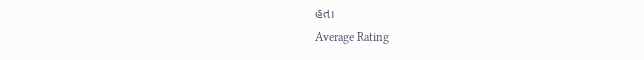હત।
Average Rating